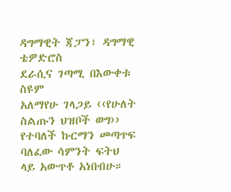ዳግማዊት ጃፓን፣ ዳግማዊ ቴዎድሮስ
ደራሲና ገጣሚ በእውቀቱ ስዩም
አለማየሁ ገላጋይ ‹‹የሁለት ስልጡን ህዝቦች ወግ›› የተባለች ኩርማን መጣጥፍ ባለፈው ሳምንት ፍትህ ላይ አውጥቶ አነበብሁ።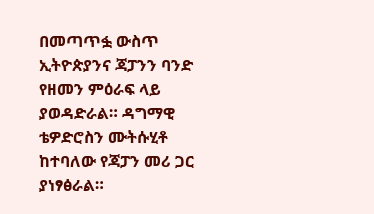በመጣጥፏ ውስጥ ኢትዮጵያንና ጃፓንን ባንድ የዘመን ምዕራፍ ላይ ያወዳድራል። ዳግማዊ ቴዎድሮስን ሙትሱሂቶ ከተባለው የጃፓን መሪ ጋር ያነፃፅራል።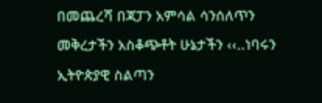በመጨረሻ በጃፓን አምሳል ሳንሰለጥን መቅረታችን አስቆጭቶት ሁኔታችን ‹‹..ነባሩን ኢትዮጵያዊ ስልጣን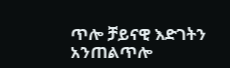ጥሎ ቻይናዊ እድገትን አንጠልጥሎ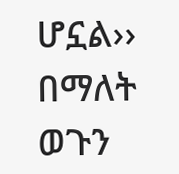ሆኗል›› በማለት ወጉን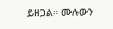ይዘጋል። ሙሉውን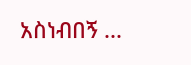አስነብበኝ ...